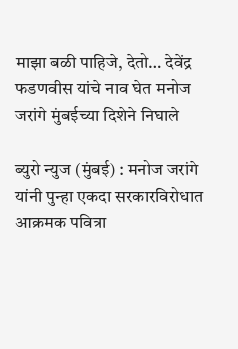माझा बळी पाहिजे, देतो… देवेंद्र फडणवीस यांचे नाव घेत मनोज जरांगे मुंबईच्या दिशेने निघाले

ब्युरो न्युज (मुंबई) : मनोज जरांगे यांनी पुन्हा एकदा सरकारविरोधात आक्रमक पवित्रा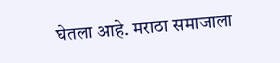घेतला आहे. मराठा समाजाला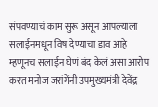संपवण्याचं काम सुरू असून आपल्याला सलाईनमधून विष देण्याचा डाव आहे म्हणूनच सलाईन घेणं बंद केलं असा आरोप करत मनोज जरांगेंनी उपमुख्यमंत्री देवेंद्र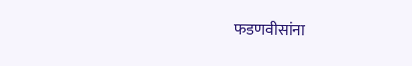फडणवीसांना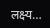लक्ष्य…